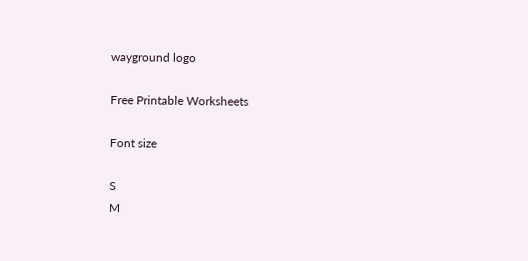wayground logo

Free Printable Worksheets

Font size

S
M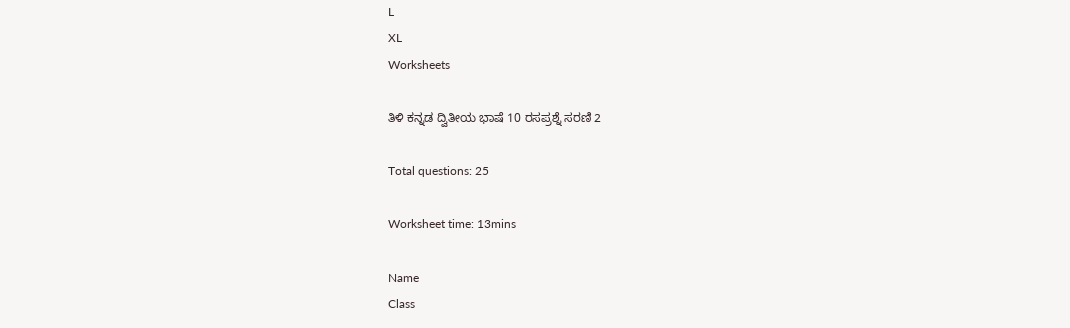L
XL
Worksheets

ತಿಳಿ ಕನ್ನಡ ದ್ವಿತೀಯ ಭಾಷೆ 10 ರಸಪ್ರಶ್ನೆ ಸರಣಿ 2

Total questions: 25

Worksheet time: 13mins

Name
Class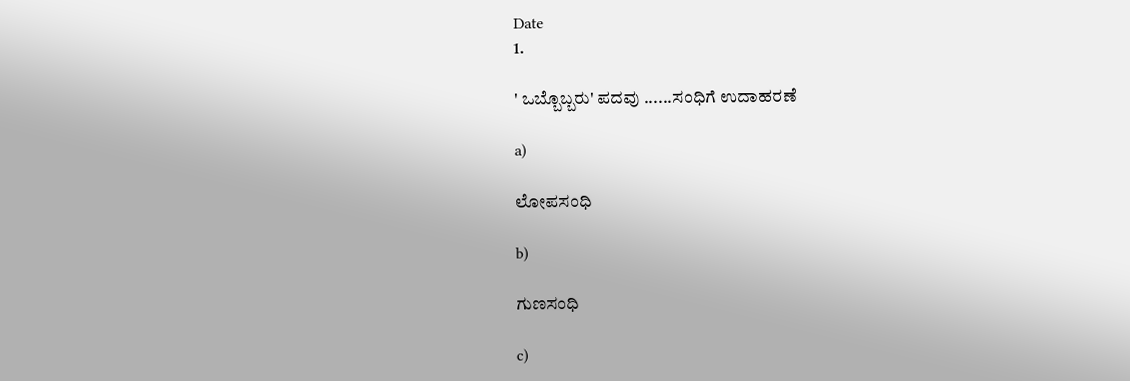Date
1.

' ಒಬ್ಬೊಬ್ಬರು' ಪದವು ......ಸಂಧಿಗೆ ಉದಾಹರಣೆ

a)

ಲೋಪಸಂಧಿ

b)

ಗುಣಸಂಧಿ

c)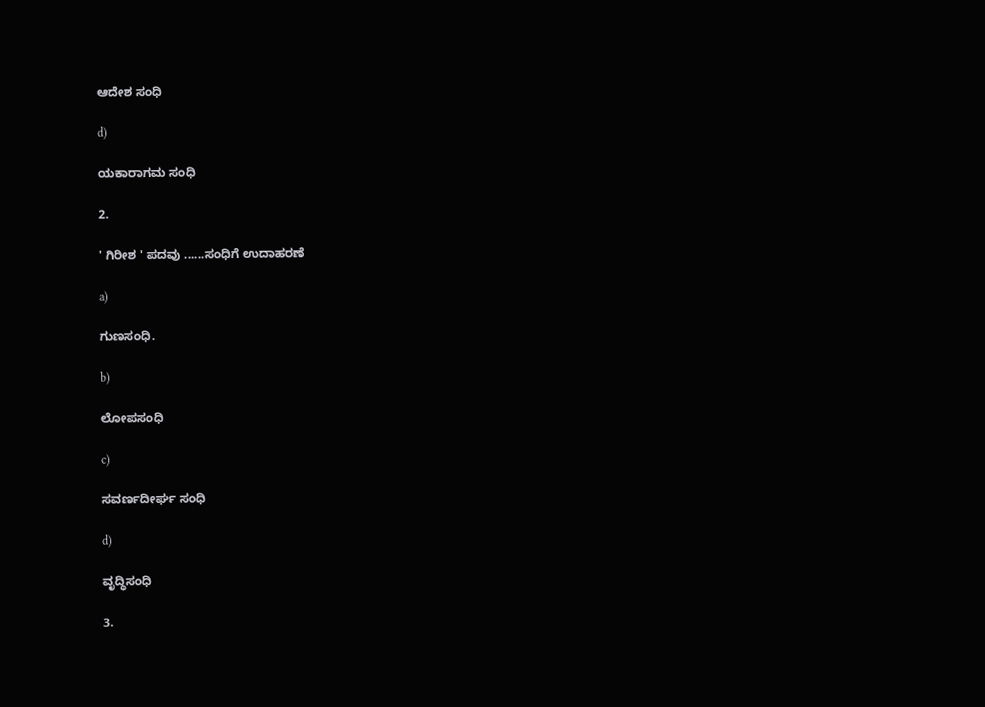ಆದೇಶ ಸಂಧಿ

d)

ಯಕಾರಾಗಮ‌ ಸಂಧಿ

2.

' ಗಿರೀಶ ' ಪದವು ......ಸಂಧಿಗೆ ಉದಾಹರಣೆ

a)

ಗುಣಸಂಧಿ.

b)

ಲೋಪಸಂಧಿ

c)

ಸವರ್ಣದೀರ್ಘ ಸಂಧಿ

d)

ವೃದ್ಧಿಸಂಧಿ

3.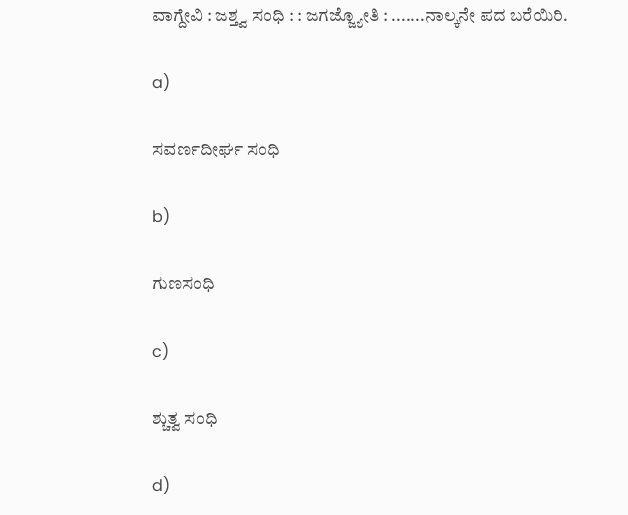ವಾಗ್ದೇವಿ : ಜಶ್ತ್ವ ಸಂಧಿ : : ಜಗಜ್ಜ್ಯೋತಿ : .......ನಾಲ್ಕನೇ ಪದ ಬರೆಯಿರಿ.

a)

ಸವರ್ಣದೀರ್ಘ ಸಂಧಿ

b)

ಗುಣಸಂಧಿ

c)

ಶ್ಚುತ್ವ ಸಂಧಿ

d)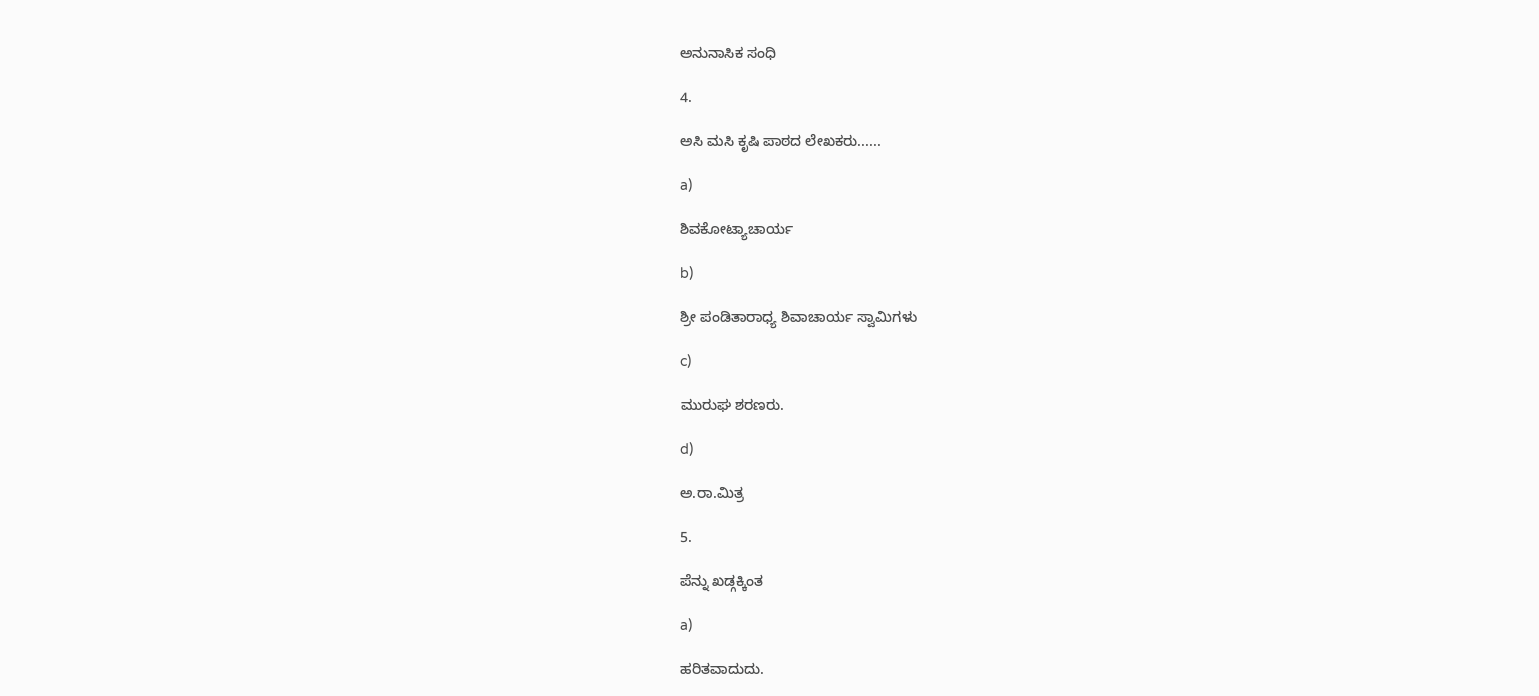ಅನುನಾಸಿಕ ಸಂಧಿ

4.

ಅಸಿ ಮಸಿ‌ ಕೃಷಿ ಪಾಠದ ಲೇಖಕರು......

a)

ಶಿವಕೋಟ್ಯಾಚಾರ್ಯ

b)

ಶ್ರೀ ಪಂಡಿತಾರಾಧ್ಯ ಶಿವಾಚಾರ್ಯ ಸ್ವಾಮಿಗಳು

c)

ಮುರುಘ ಶರಣರು.

d)

ಅ.ರಾ.ಮಿತ್ರ

5.

ಪೆನ್ನು ಖಡ್ಗಕ್ಕಿಂತ

a)

ಹರಿತವಾದುದು.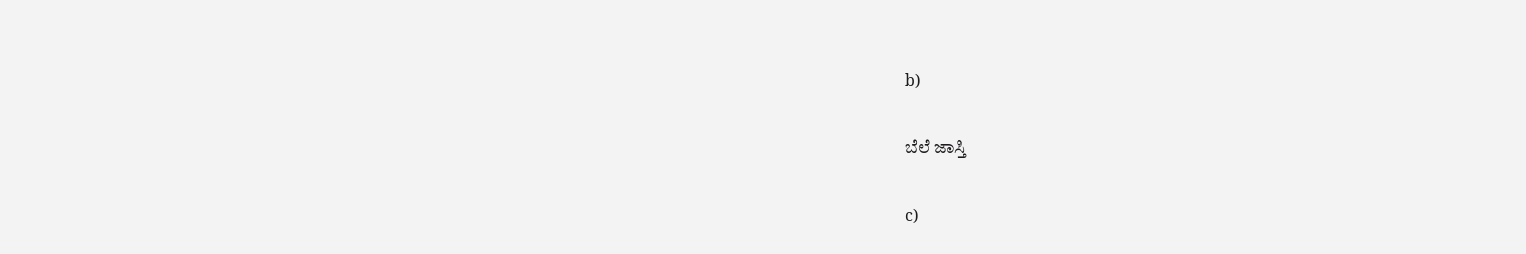b)

ಬೆಲೆ ಜಾಸ್ತಿ

c)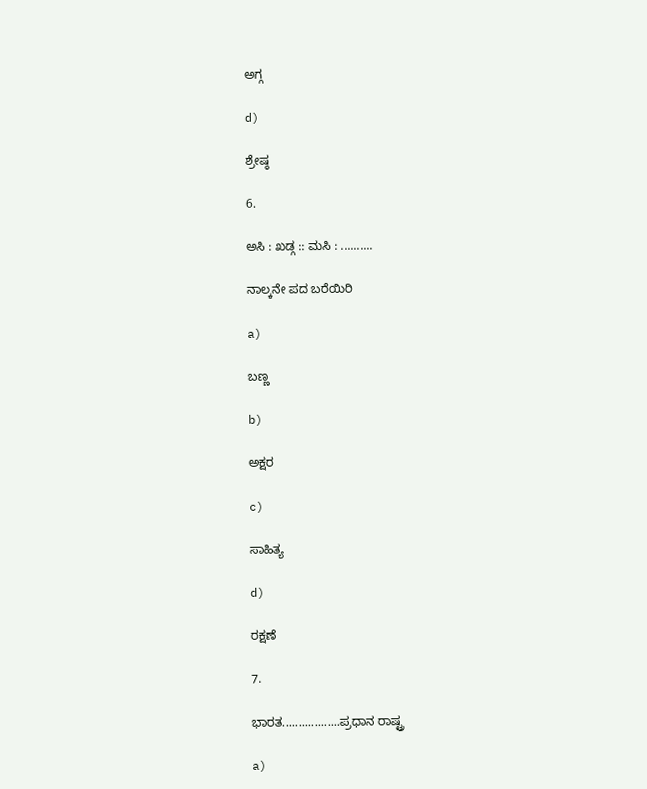ಅಗ್ಗ

d)

ಶ್ರೇಷ್ಠ

6.

ಅಸಿ : ಖಡ್ಗ :: ಮಸಿ : ..........

ನಾಲ್ಕನೇ ಪದ ಬರೆಯಿರಿ

a)

ಬಣ್ಣ

b)

ಅಕ್ಷರ

c)

ಸಾಹಿತ್ಯ

d)

ರಕ್ಷಣೆ

7.

ಭಾರತ..................ಪ್ರಧಾನ ರಾಷ್ಟ್ರ

a)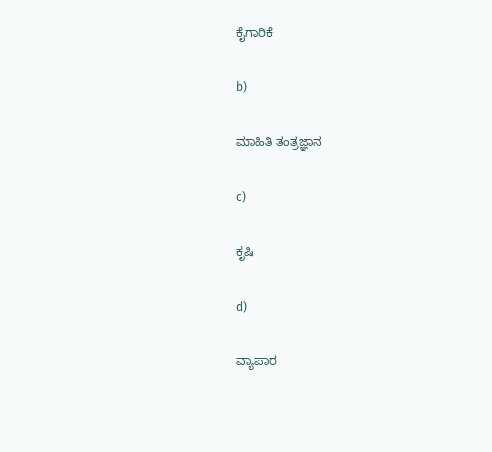ಕೈಗಾರಿಕೆ

b)

ಮಾಹಿತಿ ತಂತ್ರಜ್ಞಾನ

c)

ಕೃಷಿ

d)

ವ್ಯಾಪಾರ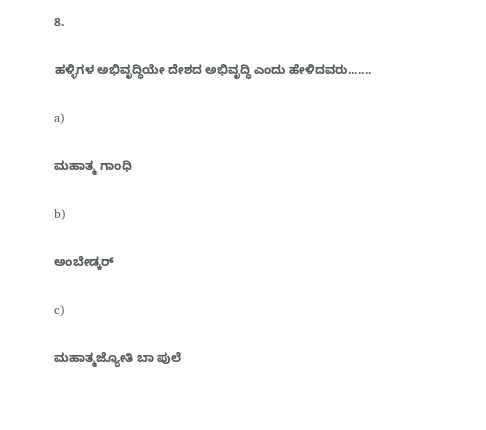8.

ಹಳ್ಳಿಗಳ ಅಭಿವೃದ್ಧಿಯೇ ದೇಶದ ಅಭಿವೃದ್ಧಿ ಎಂದು ಹೇಳಿದವರು.......

a)

ಮಹಾತ್ಮ ಗಾಂಧಿ

b)

ಅಂಬೇಡ್ಕರ್

c)

ಮಹಾತ್ಮ‌ಜ್ಯೋತಿ ಬಾ‌ ಪುಲೆ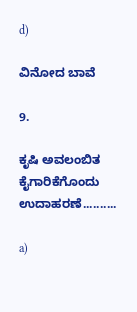d)

ವಿನೋದ ಬಾವೆ

9.

ಕೃಷಿ ಅವಲಂಬಿತ ಕೈಗಾರಿಕೆಗೊಂದು‌ ಉದಾಹರಣೆ..........

a)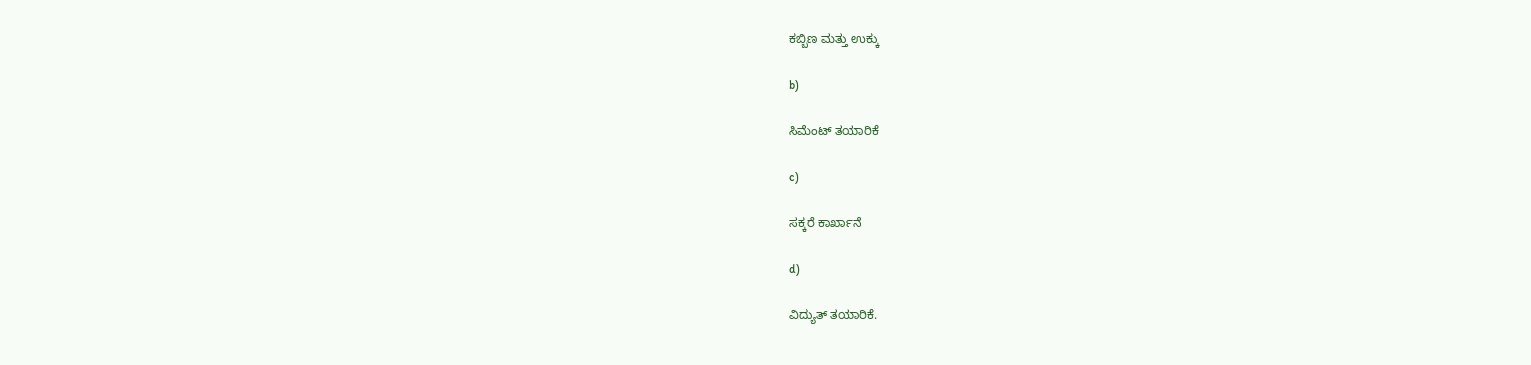ಕಬ್ಬಿಣ ಮತ್ತು ಉಕ್ಕು

b)

ಸಿಮೆಂಟ್ ತಯಾರಿಕೆ

c)

ಸಕ್ಕರೆ ಕಾರ್ಖಾನೆ

d)

ವಿದ್ಯುತ್ ತಯಾರಿಕೆ.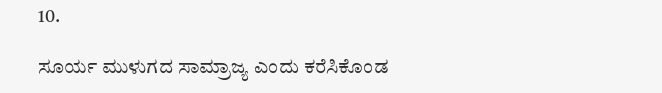10.

ಸೂರ್ಯ ಮುಳುಗದ ಸಾಮ್ರಾಜ್ಯ ಎಂದು ಕರೆಸಿಕೊಂಡ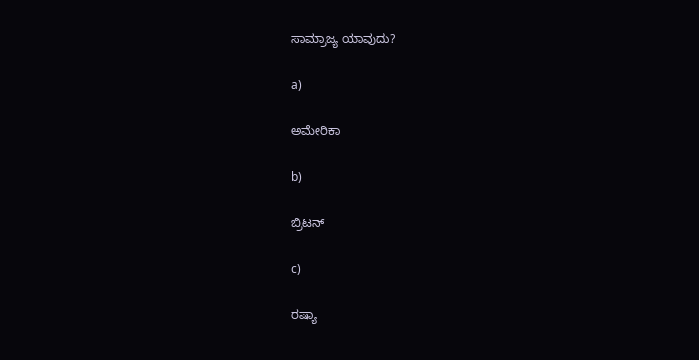ಸಾಮ್ರಾಜ್ಯ ಯಾವುದು?

a)

ಅಮೇರಿಕಾ

b)

ಬ್ರಿಟನ್

c)

ರಷ್ಯಾ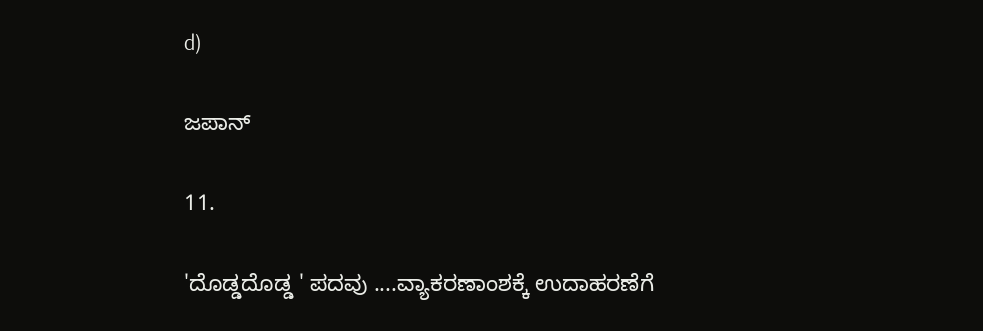d)

ಜಪಾನ್

11.

'ದೊಡ್ಡದೊಡ್ಡ ' ಪದವು ....ವ್ಯಾಕರಣಾಂಶಕ್ಕೆ ಉದಾಹರಣೆಗೆ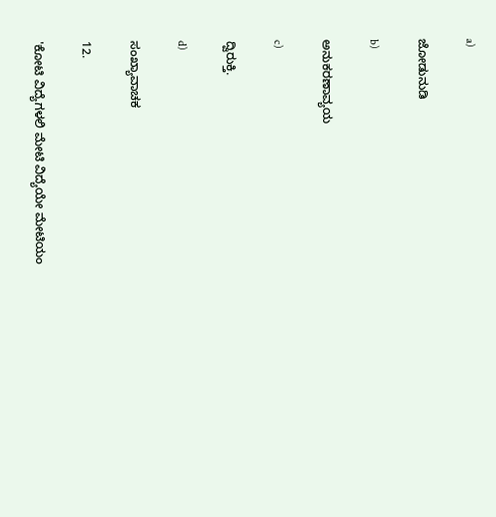a)

ಜೋಡುನುಡಿ

b)

ಅನುಕರಣಾವ್ಯಯ

c)

ದ್ವಿರುಕ್ತಿ.

d)

ಸಂಖ್ಯಾವಾಚಕ

12.

'ಕೋಟಿ ವಿದ್ಯೆಗಳಲಿ ಮೇಟಿ ವಿದ್ಯೆಯೇ ಮೇಟಿಯಂ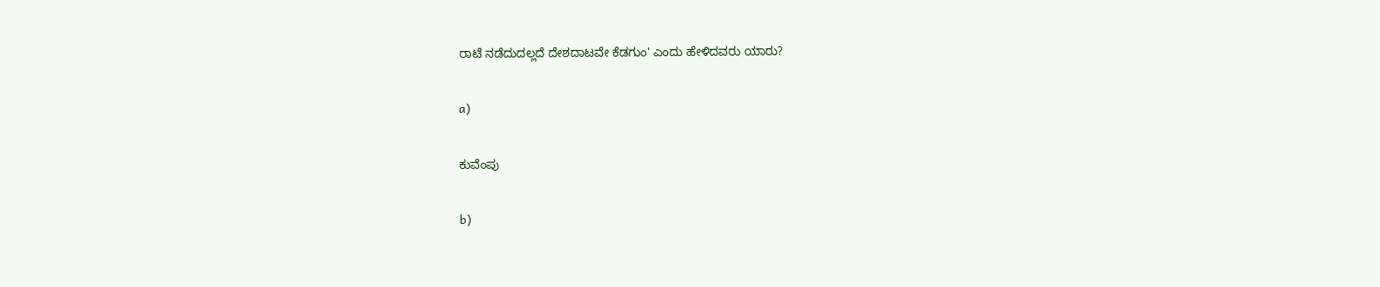ರಾಟೆ ನಡೆದುದಲ್ಲದೆ ದೇಶದಾಟವೇ ಕೆಡಗುಂ' ಎಂದು ಹೇಳಿದವರು ಯಾರು?

a)

ಕುವೆಂಪು

b)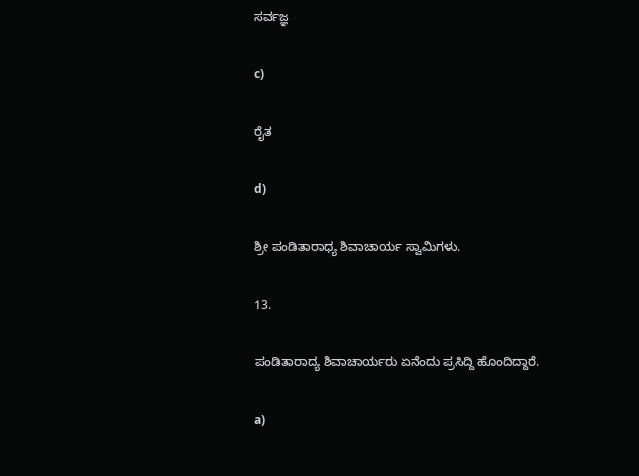ಸರ್ವಜ್ಞ

c)

ರೈತ

d)

ಶ್ರೀ ಪಂಡಿತಾರಾಧ್ಯ ಶಿವಾಚಾರ್ಯ ಸ್ವಾಮಿಗಳು.

13.

ಪಂಡಿತಾರಾದ್ಯ ಶಿವಾಚಾರ್ಯರು ಏನೆಂದು ಪ್ರಸಿದ್ದಿ ಹೊಂದಿದ್ದಾರೆ.

a)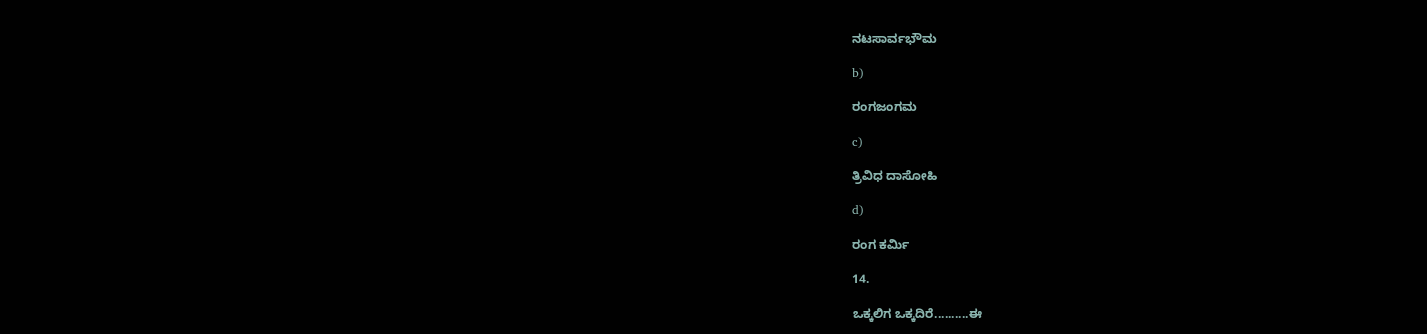ನಟಸಾರ್ವಭೌಮ

b)

ರಂಗಜಂಗಮ

c)

ತ್ರಿವಿಧ ದಾಸೋಹಿ

d)

ರಂಗ ಕರ್ಮಿ

14.

ಒಕ್ಕಲಿಗ ಒಕ್ಕದಿರೆ..........ಈ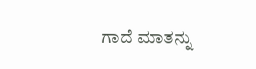ಗಾದೆ ಮಾತನ್ನು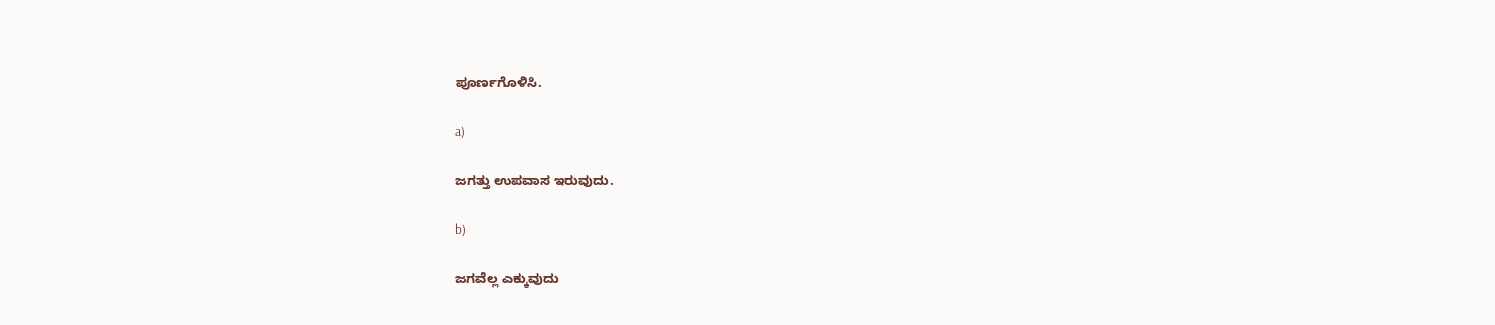ಪೂರ್ಣಗೊಳಿಸಿ.

a)

ಜಗತ್ತು ಉಪವಾಸ ಇರುವುದು.

b)

ಜಗವೆಲ್ಲ ಎಕ್ಕುವುದು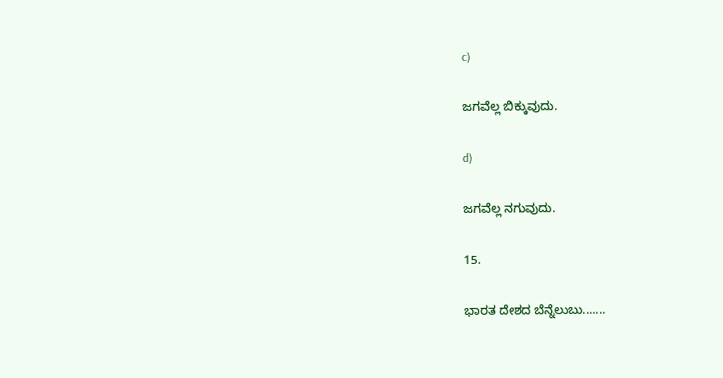c)

ಜಗವೆಲ್ಲ ಬಿಕ್ಕುವುದು.

d)

ಜಗವೆಲ್ಲ ನಗುವುದು.

15.

ಭಾರತ ದೇಶದ ಬೆನ್ನೆಲುಬು.......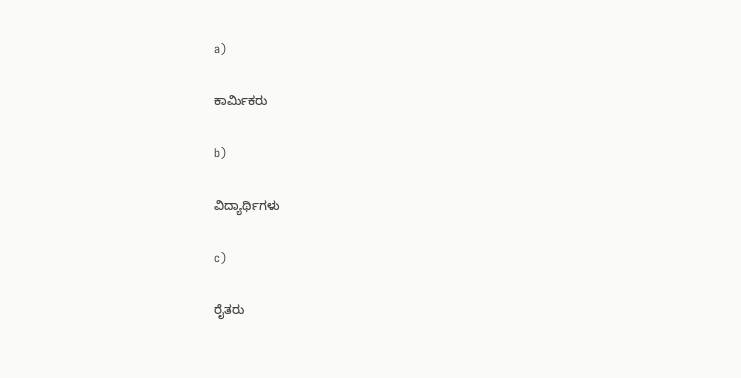a)

ಕಾರ್ಮಿಕರು

b)

ವಿದ್ಯಾರ್ಥಿಗಳು

c)

ರೈತರು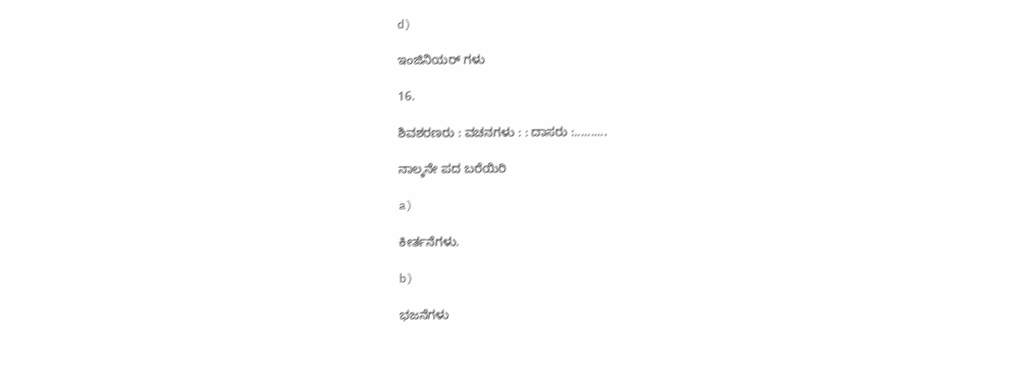d)

ಇಂಜಿನಿಯರ್ ಗಳು

16.

ಶಿವಶರಣರು : ವಚನಗಳು : : ದಾಸರು :..........

ನಾಲ್ಕನೇ ಪದ ಬರೆಯಿರಿ

a)

ಕೀರ್ತನೆಗಳು.

b)

ಭಜನೆಗಳು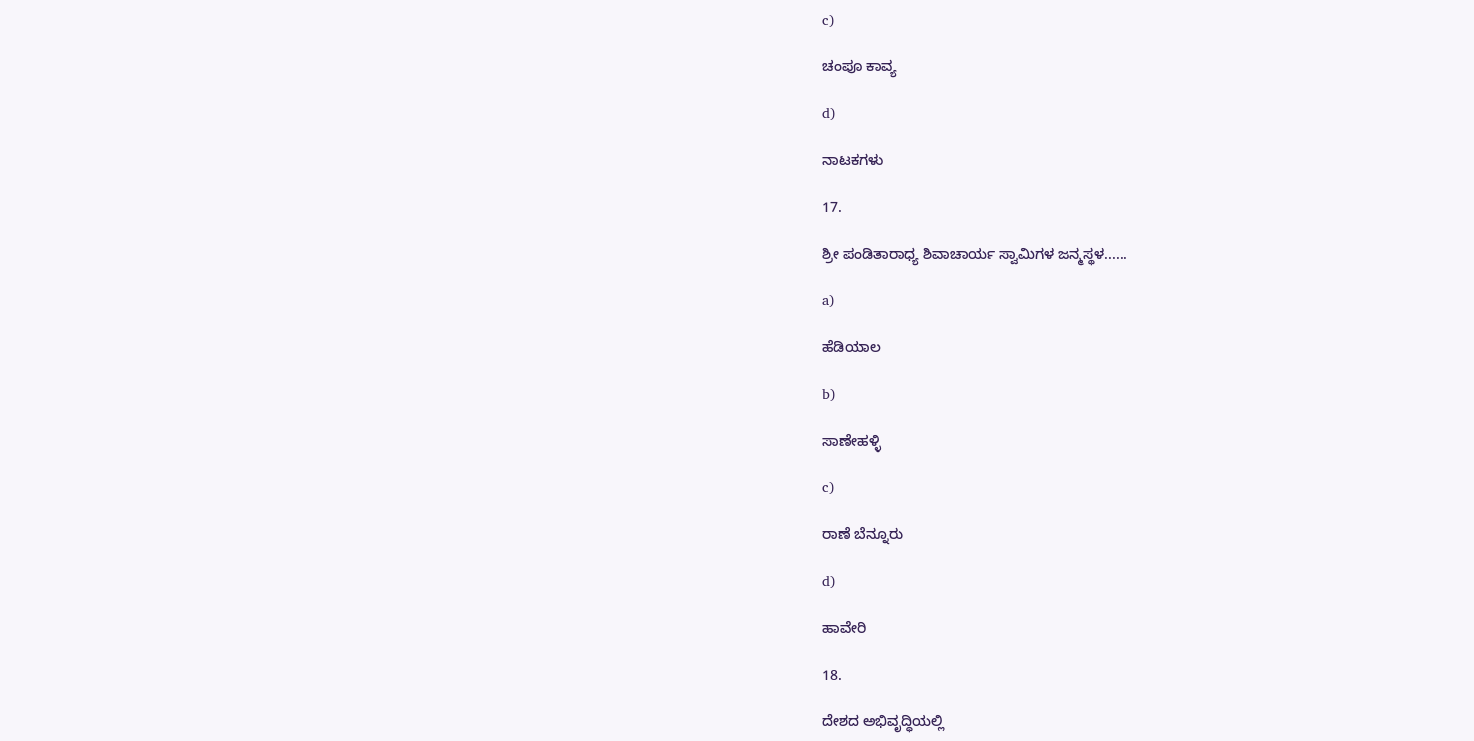c)

ಚಂಪೂ ಕಾವ್ಯ

d)

ನಾಟಕಗಳು

17.

ಶ್ರೀ ಪಂಡಿತಾರಾಧ್ಯ ಶಿವಾಚಾರ್ಯ ಸ್ವಾಮಿಗಳ ಜನ್ಮಸ್ಥಳ......

a)

ಹೆಡಿಯಾಲ

b)

ಸಾಣೇಹಳ್ಳಿ

c)

ರಾಣೆ ಬೆನ್ನೂರು

d)

ಹಾವೇರಿ

18.

ದೇಶದ ಅಭಿವೃದ್ಧಿಯಲ್ಲಿ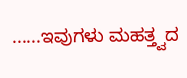......ಇವುಗಳು ಮಹತ್ತ್ವದ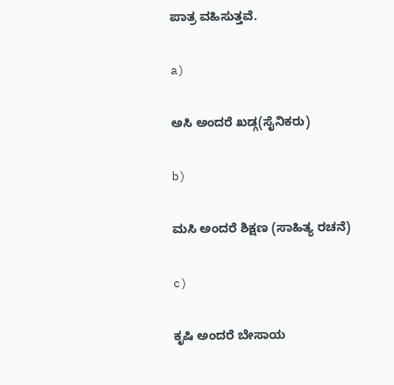ಪಾತ್ರ ವಹಿಸುತ್ತವೆ.

a)

ಅಸಿ ಅಂದರೆ ಖಡ್ಗ(ಸೈನಿಕರು)

b)

ಮಸಿ ಅಂದರೆ ಶಿಕ್ಷಣ (ಸಾಹಿತ್ಯ ರಚನೆ)

c)

ಕೃಷಿ ಅಂದರೆ ಬೇಸಾಯ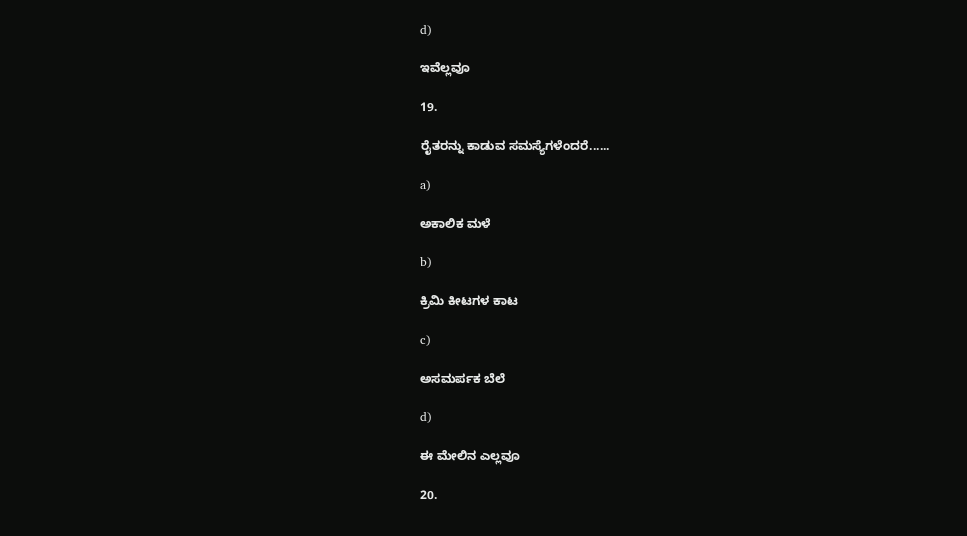d)

ಇವೆಲ್ಲವೂ

19.

ರೈತರನ್ನು ಕಾಡುವ ಸಮಸ್ಯೆಗಳೆಂದರೆ......

a)

ಅಕಾಲಿಕ ಮಳೆ

b)

ಕ್ರಿಮಿ ಕೀಟಗಳ ಕಾಟ

c)

ಅಸಮರ್ಪಕ ಬೆಲೆ

d)

ಈ ಮೇಲಿನ ಎಲ್ಲವೂ

20.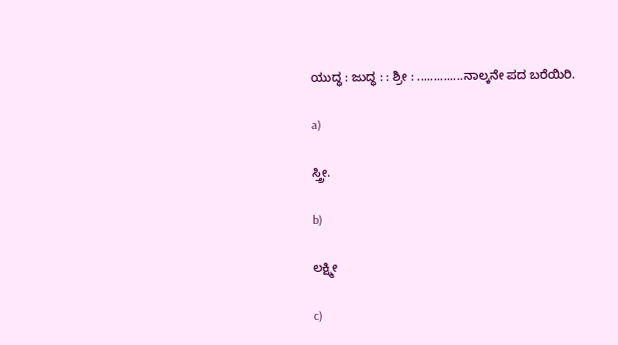ಯುದ್ಧ : ಜುದ್ಧ : : ಶ್ರೀ : ..............ನಾಲ್ಕನೇ ಪದ ಬರೆಯಿರಿ.

a)

ಸ್ತ್ರೀ.

b)

ಲಕ್ಷ್ಮೀ

c)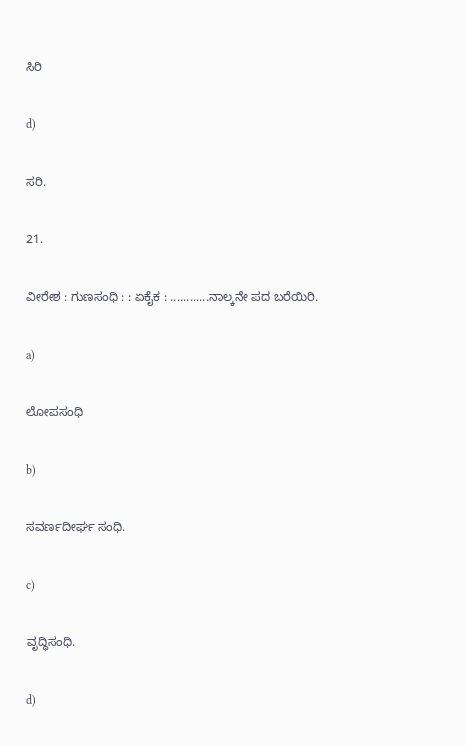ಸಿರಿ

d)

ಸರಿ.

21.

ವೀರೇಶ : ಗುಣಸಂಧಿ : : ಏಕೈಕ : ............ನಾಲ್ಕನೇ ಪದ ಬರೆಯಿರಿ.

a)

ಲೋಪಸಂಧಿ

b)

ಸವರ್ಣದೀರ್ಘ ಸಂಧಿ.

c)

ವೃದ್ಧಿಸಂಧಿ.

d)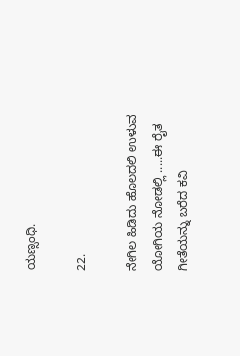ಯಣ್ಸಂಧಿ.

22.

ನೇಗಿಲ ಹಿಡಿದು ಹೊಲದಲಿ ಉಳುವ ಯೋಗಿಯ ನೋಡಲ್ಲಿ .....ಈ ರೈತ ಗೀತೆಯನ್ನು ಬರೆದ ಕವಿ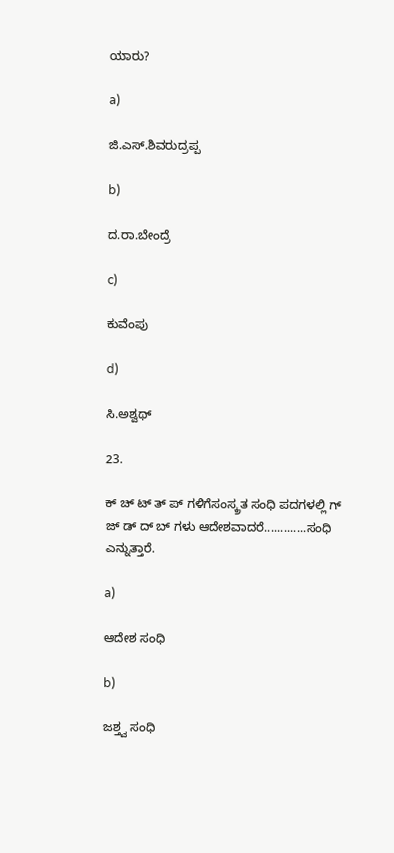ಯಾರು?

a)

ಜಿ.ಎಸ್.ಶಿವರುದ್ರಪ್ಪ

b)

ದ.ರಾ.ಬೇಂದ್ರೆ

c)

ಕುವೆಂಪು

d)

ಸಿ.ಅಶ್ವಥ್

23.

ಕ್ ಚ್ ಟ್ ತ್ ಪ್ ಗಳಿಗೆಸಂಸ್ಕ್ರತ ಸಂಧಿ ಪದಗಳಲ್ಲಿ ಗ್ ಜ್ ಡ್ ದ್ ಬ್ ಗಳು ಆದೇಶವಾದರೆ.............ಸಂಧಿ ಎನ್ನುತ್ತಾರೆ.

a)

ಆದೇಶ ಸಂಧಿ

b)

ಜಶ್ತ್ವ ಸಂಧಿ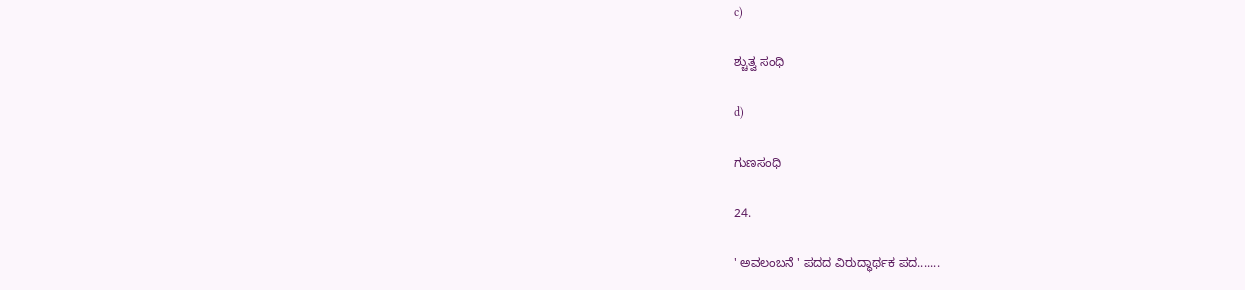c)

ಶ್ಚುತ್ವ ಸಂಧಿ

d)

ಗುಣಸಂಧಿ

24.

' ಅವಲಂಬನೆ ' ಪದದ ವಿರುದ್ಧಾರ್ಥಕ ಪದ.......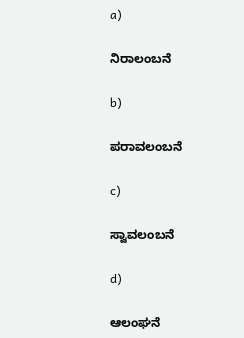a)

ನಿರಾಲಂಬನೆ

b)

ಪರಾವಲಂಬನೆ

c)

ಸ್ವಾವಲಂಬನೆ

d)

ಆಲಂಘನೆ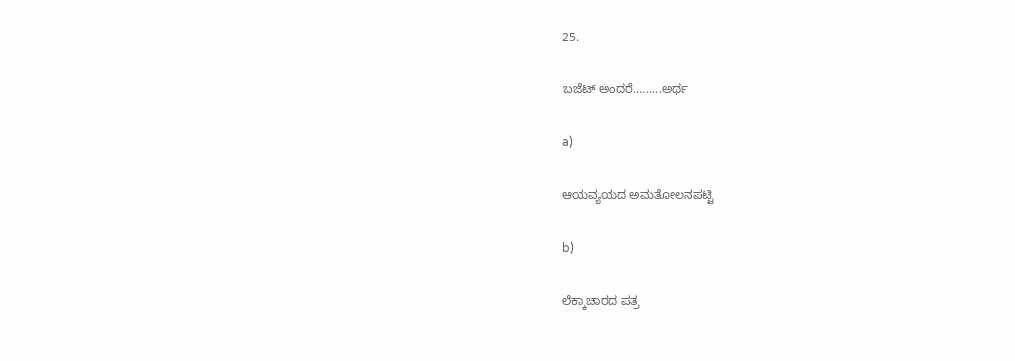25.

ಬಜೆಟ್‌ ಅಂದರೆ.........ಅರ್ಥ

a)

ಆಯವ್ಯಯದ ಅಮತೋಲನ‌ಪಟ್ಟಿ

b)

ಲೆಕ್ಕಾಚಾರದ ಪತ್ರ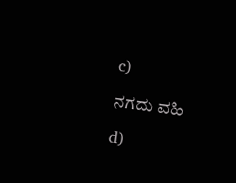c)

ನಗದು ವಹಿ

d)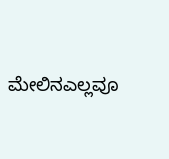ಮೇಲಿನ‌ಎಲ್ಲವೂ